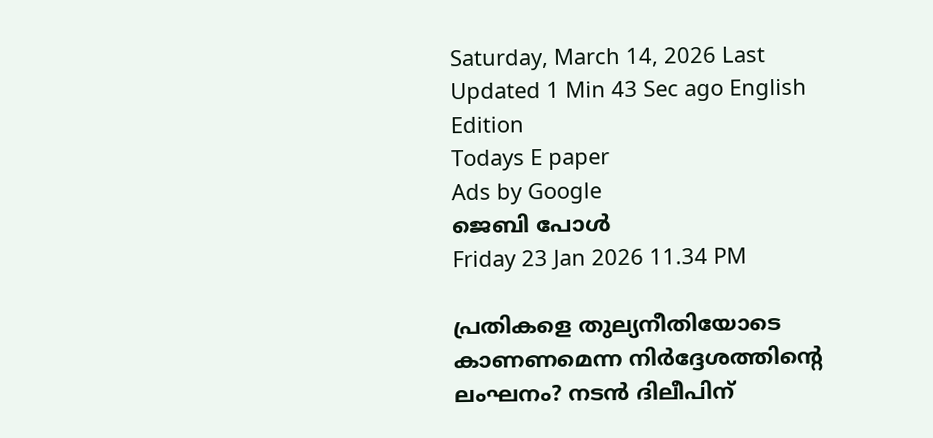Saturday, March 14, 2026 Last Updated 1 Min 43 Sec ago English Edition
Todays E paper
Ads by Google
ജെബി പോള്‍
Friday 23 Jan 2026 11.34 PM

പ്രതികളെ തുല്യനീതിയോടെ കാണണമെന്ന നിര്‍ദ്ദേശത്തിന്റെ ലംഘനം? നടന്‍ ദിലീപിന്‌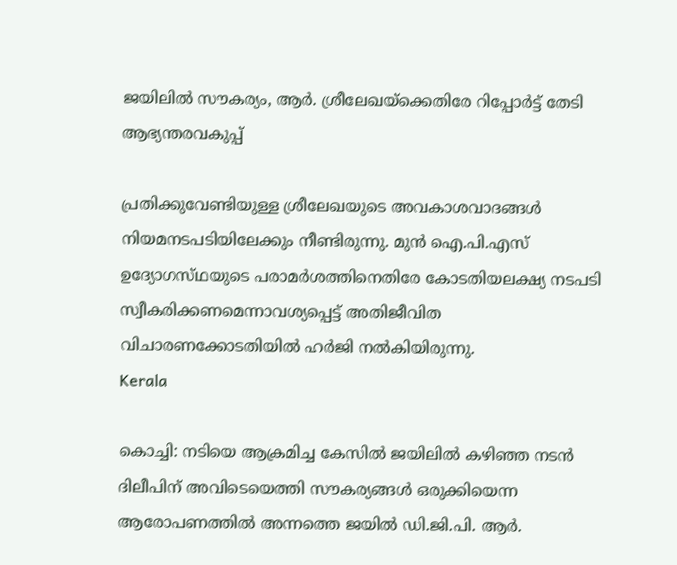ജയിലില്‍ സൗകര്യം, ആര്‍. ശ്രീലേഖയ്‌ക്കെതിരേ റിപ്പോര്‍ട്ട്‌ തേടി ആഭ്യന്തരവകുപ്പ്‌

പ്രതിക്കുവേണ്ടിയുള്ള ശ്രീലേഖയുടെ അവകാശവാദങ്ങള്‍ നിയമനടപടിയിലേക്കും നീണ്ടിരുന്നു. മുന്‍ ഐ.പി.എസ്‌ ഉദ്യോഗസ്‌ഥയുടെ പരാമര്‍ശത്തിനെതിരേ കോടതിയലക്ഷ്യ നടപടി സ്വീകരിക്കണമെന്നാവശ്യപ്പെട്ട്‌ അതിജീവിത വിചാരണക്കോടതിയില്‍ ഹര്‍ജി നല്‍കിയിരുന്നു.
Kerala

കൊച്ചി: നടിയെ ആക്രമിച്ച കേസില്‍ ജയിലില്‍ കഴിഞ്ഞ നടന്‍ ദിലീപിന്‌ അവിടെയെത്തി സൗകര്യങ്ങള്‍ ഒരുക്കിയെന്ന ആരോപണത്തില്‍ അന്നത്തെ ജയില്‍ ഡി.ജി.പി. ആര്‍.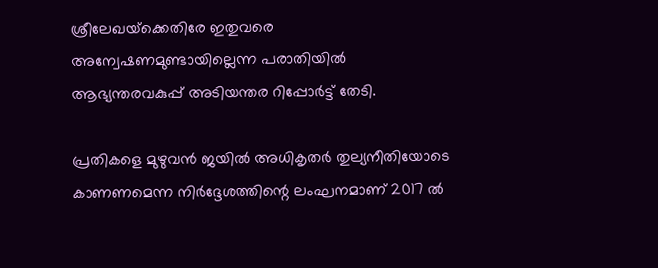ശ്രീലേഖയ്‌ക്കെതിരേ ഇതുവരെ അന്വേഷണമുണ്ടായില്ലെന്ന പരാതിയില്‍ ആഭ്യന്തരവകുപ്പ്‌ അടിയന്തര റിപ്പോര്‍ട്ട്‌ തേടി.

പ്രതികളെ മുഴുവന്‍ ജയില്‍ അധികൃതര്‍ തുല്യനീതിയോടെ കാണണമെന്ന നിര്‍ദ്ദേശത്തിന്റെ ലംഘനമാണ്‌ 2017 ല്‍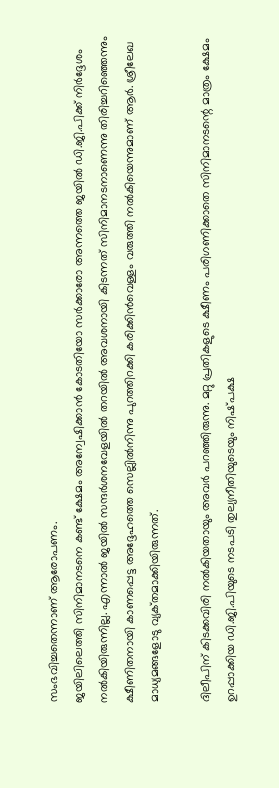സംഭവിച്ചതെന്നാണ്‌ ആരോപണം.
ജയിലിലെത്തി സിനിമാനടനെ കണ്ട്‌ ക്ഷേമം അന്വേഷിക്കാന്‍ കോടതിയോ സര്‍ക്കാരോ അന്നത്തെ ജയില്‍ ഡി.ജി.പിക്ക്‌ നിര്‍ദ്ദേശം നല്‍കിയിരുന്നില്ല. എന്നാല്‍ ജയില്‍ സന്ദര്‍ശനവേളയില്‍ തറയില്‍ അവശനായി കിടന്നത്‌ സിനിമാനടനാണെന്നു തിരിച്ചറിഞ്ഞെന്നും ക്ഷീണിതനായി കാണപ്പെട്ട അദ്ദേഹത്തെ സെല്ലില്‍നിന്നു പുറത്തിറക്കി കരിക്കിന്‍വെള്ളം വരുത്തി നല്‍കിയെന്നുമാണ്‌ ആര്‍. ശ്രീലേഖ മാധ്യമങ്ങളോടു വ്യക്‌തമാക്കിയിരുന്നത്‌.

ദിലീപിന്‌ കിടക്കവിരി നല്‍കിയതായും അവര്‍ പറഞ്ഞിരുന്നു. മറ്റു പ്രതികളുടെ ക്ഷീണം പരിഗണിക്കാതെ സിനിമാനടന്റെ മാത്രം ക്ഷേമം ഉറപ്പാക്കിയ ഡി.ജി.പിയുടെ നടപടി തുല്യനീതിയുടെയും നിഷ്‌പക്ഷ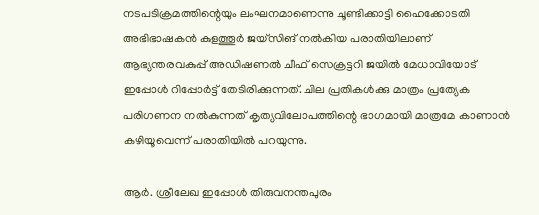നടപടിക്രമത്തിന്റെയും ലംഘനമാണെന്നു ചൂണ്ടിക്കാട്ടി ഹൈക്കോടതി അഭിഭാഷകന്‍ കുളത്തൂര്‍ ജയ്‌സിങ്‌ നല്‍കിയ പരാതിയിലാണ്‌ ആഭ്യന്തരവകുപ്പ്‌ അഡിഷണല്‍ ചീഫ്‌ സെക്രട്ടറി ജയില്‍ മേധാവിയോട്‌ ഇപ്പോള്‍ റിപ്പോര്‍ട്ട്‌ തേടിരിക്കുന്നത്‌. ചില പ്രതികള്‍ക്കു മാത്രം പ്രത്യേക പരിഗണന നല്‍കുന്നത്‌ കൃത്യവിലോപത്തിന്റെ ഭാഗമായി മാത്രമേ കാണാന്‍ കഴിയൂവെന്ന്‌ പരാതിയില്‍ പറയുന്നു.

ആര്‍. ശ്രീലേഖ ഇപ്പോള്‍ തിരുവനന്തപുരം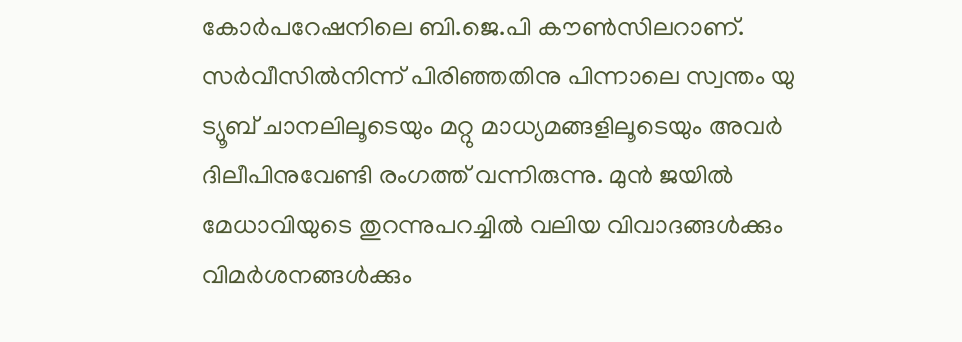കോര്‍പറേഷനിലെ ബി.ജെ.പി കൗണ്‍സിലറാണ്‌. സര്‍വീസില്‍നിന്ന്‌ പിരിഞ്ഞതിനു പിന്നാലെ സ്വന്തം യു ട്യൂബ്‌ ചാനലിലൂടെയും മറ്റു മാധ്യമങ്ങളിലൂടെയും അവര്‍ ദിലീപിനുവേണ്ടി രംഗത്ത്‌ വന്നിരുന്നു. മുന്‍ ജയില്‍ മേധാവിയുടെ തുറന്നുപറച്ചില്‍ വലിയ വിവാദങ്ങള്‍ക്കും വിമര്‍ശനങ്ങള്‍ക്കും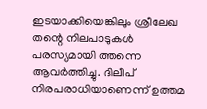ഇടയാക്കിയെങ്കിലും ശ്രീലേഖ തന്റെ നിലപാടുകള്‍ പരസ്യമായി ത്തന്നെ ആവര്‍ത്തിച്ചു. ദിലീപ്‌ നിരപരാധിയാണെന്ന്‌ ഉത്തമ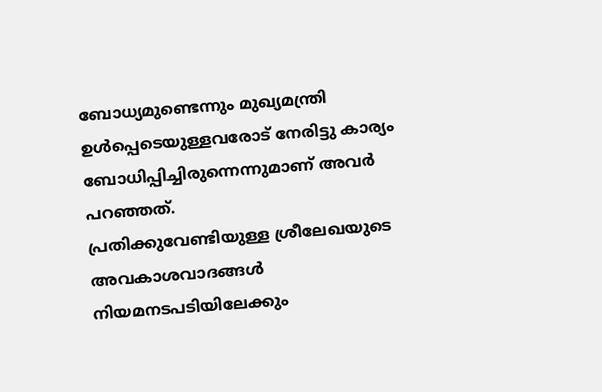ബോധ്യമുണ്ടെന്നും മുഖ്യമന്ത്രി ഉള്‍പ്പെടെയുള്ളവരോട്‌ നേരിട്ടു കാര്യം ബോധിപ്പിച്ചിരുന്നെന്നുമാണ്‌ അവര്‍ പറഞ്ഞത്‌.
പ്രതിക്കുവേണ്ടിയുള്ള ശ്രീലേഖയുടെ അവകാശവാദങ്ങള്‍ നിയമനടപടിയിലേക്കും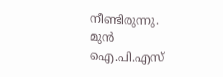നീണ്ടിരുന്നു. മുന്‍ ഐ.പി.എസ്‌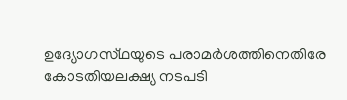ഉദ്യോഗസ്‌ഥയുടെ പരാമര്‍ശത്തിനെതിരേ കോടതിയലക്ഷ്യ നടപടി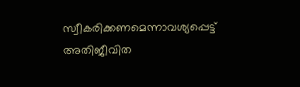സ്വീകരിക്കണമെന്നാവശ്യപ്പെട്ട്‌ അതിജീവിത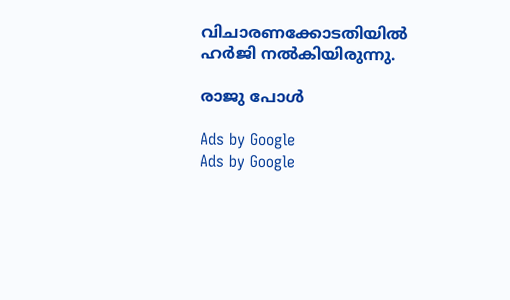വിചാരണക്കോടതിയില്‍ ഹര്‍ജി നല്‍കിയിരുന്നു.

രാജു പോള്‍

Ads by Google
Ads by Google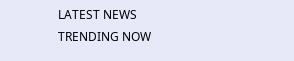LATEST NEWS
TRENDING NOW